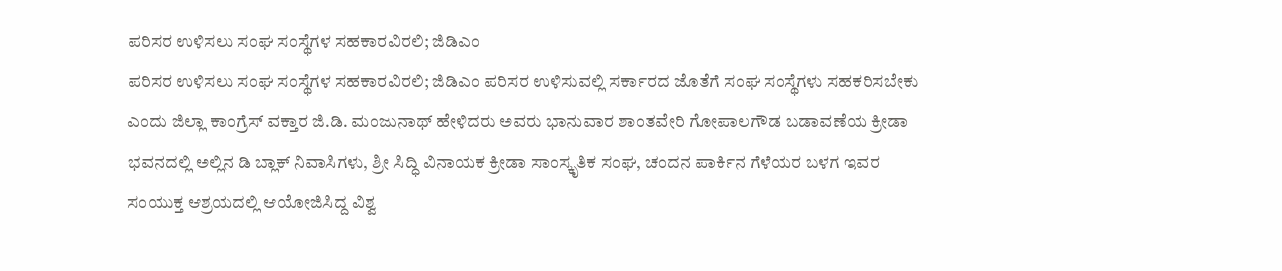ಪರಿಸರ ಉಳಿಸಲು ಸಂಘ ಸಂಸ್ಥೆಗಳ ಸಹಕಾರವಿರಲಿ; ಜಿಡಿಎಂ
ಪರಿಸರ ಉಳಿಸಲು ಸಂಘ ಸಂಸ್ಥೆಗಳ ಸಹಕಾರವಿರಲಿ; ಜಿಡಿಎಂ ಪರಿಸರ ಉಳಿಸುವಲ್ಲಿ ಸರ್ಕಾರದ ಜೊತೆಗೆ ಸಂಘ ಸಂಸ್ಥೆಗಳು ಸಹಕರಿಸಬೇಕು ಎಂದು ಜಿಲ್ಲಾ ಕಾಂಗ್ರೆಸ್ ವಕ್ತಾರ ಜಿ.ಡಿ. ಮಂಜುನಾಥ್ ಹೇಳಿದರು ಅವರು ಭಾನುವಾರ ಶಾಂತವೇರಿ ಗೋಪಾಲಗೌಡ ಬಡಾವಣೆಯ ಕ್ರೀಡಾ ಭವನದಲ್ಲಿ ಅಲ್ಲಿನ ಡಿ ಬ್ಲಾಕ್ ನಿವಾಸಿಗಳು, ಶ್ರೀ ಸಿದ್ಧಿ ವಿನಾಯಕ ಕ್ರೀಡಾ ಸಾಂಸ್ಕೃತಿಕ ಸಂಘ, ಚಂದನ ಪಾರ್ಕಿನ ಗೆಳೆಯರ ಬಳಗ ಇವರ ಸಂಯುಕ್ತ ಆಶ್ರಯದಲ್ಲಿ ಆಯೋಜಿಸಿದ್ದ ವಿಶ್ವ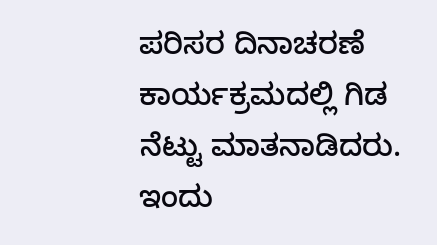ಪರಿಸರ ದಿನಾಚರಣೆ ಕಾರ್ಯಕ್ರಮದಲ್ಲಿ ಗಿಡ ನೆಟ್ಟು ಮಾತನಾಡಿದರು. ಇಂದು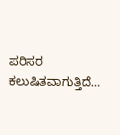ಪರಿಸರ ಕಲುಷಿತವಾಗುತ್ತಿದೆ…